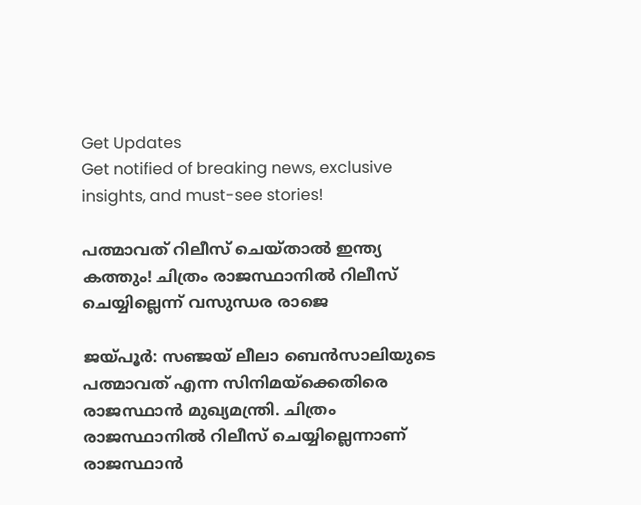Get Updates
Get notified of breaking news, exclusive insights, and must-see stories!

പത്മാവത് റിലീസ് ചെയ്താല്‍ ഇന്ത്യ കത്തും! ചിത്രം രാജസ്ഥാനില്‍ റിലീസ് ചെയ്യില്ലെന്ന് വസുന്ധര രാജെ

ജയ്പൂര്‍: സഞ്ജയ് ലീലാ ബെന്‍സാലിയുടെ പത്മാവത് എന്ന സിനിമയ്ക്കെതിരെ രാജസ്ഥാന്‍ മുഖ്യമന്ത്രി. ചിത്രം രാജസ്ഥാനില്‍ റിലീസ് ചെയ്യില്ലെന്നാണ് രാജസ്ഥാന്‍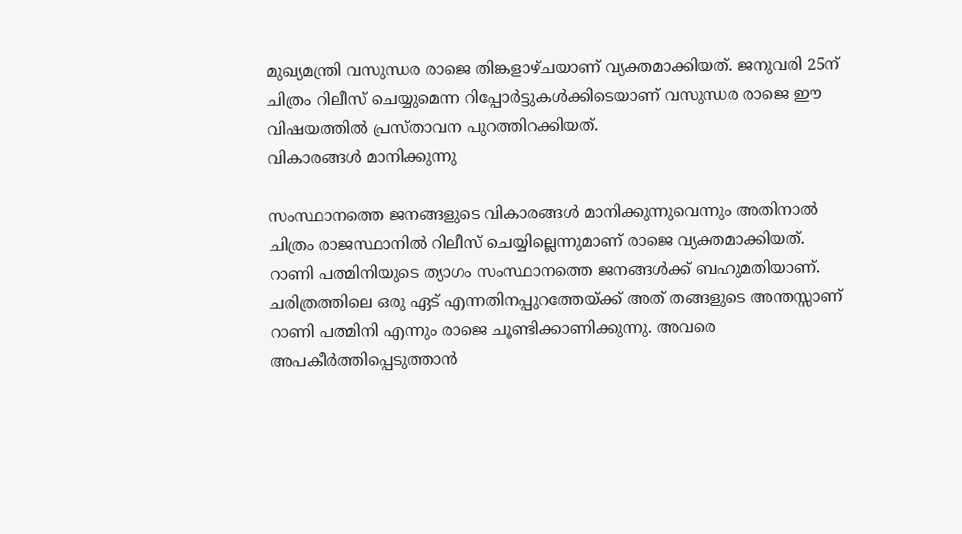മുഖ്യമന്ത്രി വസുന്ധര രാജെ തിങ്കളാഴ്ചയാണ് വ്യക്തമാക്കിയത്. ജനുവരി 25ന് ചിത്രം റിലീസ് ചെയ്യുമെന്ന റിപ്പോര്‍ട്ടുകള്‍ക്കിടെയാണ് വസുന്ധര രാജെ ഈ വിഷയത്തില്‍ പ്രസ്താവന പുറത്തിറക്കിയത്.
വികാരങ്ങള്‍ മാനിക്കുന്നു

സംസ്ഥാനത്തെ ജനങ്ങളുടെ വികാരങ്ങള്‍ മാനിക്കുന്നുവെന്നും അതിനാല്‍ ചിത്രം രാജസ്ഥാനില്‍ റിലീസ് ചെയ്യില്ലെന്നുമാണ് രാജെ വ്യക്തമാക്കിയത്. റാണി പത്മിനിയുടെ ത്യാഗം സംസ്ഥാനത്തെ ജനങ്ങള്‍ക്ക് ബഹുമതിയാണ്. ചരിത്രത്തിലെ ഒരു ഏട് എന്നതിനപ്പുറത്തേയ്ക്ക് അത് തങ്ങളുടെ അന്തസ്സാണ് റാണി പത്മിനി എന്നും രാജെ ചൂണ്ടിക്കാണിക്കുന്നു. അവരെ അപകീര്‍ത്തിപ്പെടുത്താന്‍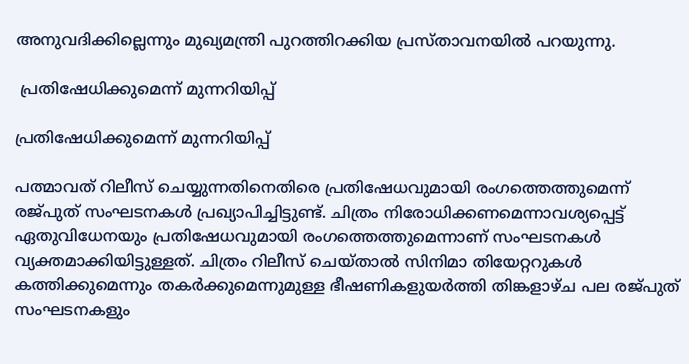അനുവദിക്കില്ലെന്നും മുഖ്യമന്ത്രി പുറത്തിറക്കിയ പ്രസ്താവനയില്‍ പറയുന്നു.

 പ്രതിഷേധിക്കുമെന്ന് മുന്നറിയിപ്പ്

പ്രതിഷേധിക്കുമെന്ന് മുന്നറിയിപ്പ്

പത്മാവത് റിലീസ് ചെയ്യുന്നതിനെതിരെ പ്രതിഷേധവുമായി രംഗത്തെത്തുമെന്ന് രജ്പുത് സംഘടനകള്‍ പ്രഖ്യാപിച്ചിട്ടുണ്ട്. ചിത്രം നിരോധിക്കണമെന്നാവശ്യപ്പെട്ട് ഏതുവിധേനയും പ്രതിഷേധവുമായി രംഗത്തെത്തുമെന്നാണ് സംഘടനകള്‍ വ്യക്തമാക്കിയിട്ടുള്ളത്. ചിത്രം റിലീസ് ചെയ്താല്‍ സിനിമാ തിയേറ്ററുകള്‍ കത്തിക്കുമെന്നും തകര്‍ക്കുമെന്നുമുള്ള ഭീഷണികളുയര്‍ത്തി തിങ്കളാഴ്ച പല രജ്പുത് സംഘടനകളും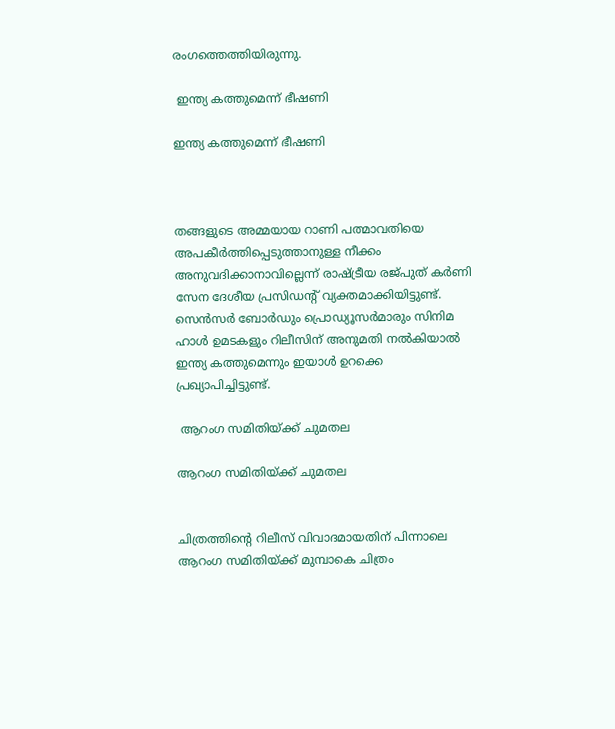രംഗത്തെത്തിയിരുന്നു.

 ഇന്ത്യ കത്തുമെന്ന് ഭീഷണി

ഇന്ത്യ കത്തുമെന്ന് ഭീഷണി



തങ്ങളുടെ അമ്മയായ റാണി പത്മാവതിയെ അപകീര്‍ത്തിപ്പെടുത്താനുള്ള നീക്കം അനുവദിക്കാനാവില്ലെന്ന് രാഷ്ട്രീയ രജ്പുത് കര്‍ണി സേന ദേശീയ പ്രസിഡന്‍റ് വ്യക്തമാക്കിയിട്ടുണ്ട്. സെന്‍സര്‍ ബോര്‍ഡും പ്രൊഡ്യൂസര്‍മാരും സിനിമ ഹാള്‍ ഉമടകളും റിലീസിന് അനുമതി നല്‍കിയാല്‍ ഇന്ത്യ കത്തുമെന്നും ഇയാള്‍ ഉറക്കെ പ്രഖ്യാപിച്ചിട്ടുണ്ട്.

 ആറംഗ സമിതിയ്ക്ക് ചുമതല

ആറംഗ സമിതിയ്ക്ക് ചുമതല


ചിത്രത്തിന്റെ റിലീസ് വിവാദമായതിന് പിന്നാലെ ആറംഗ സമിതിയ്ക്ക് മുമ്പാകെ ചിത്രം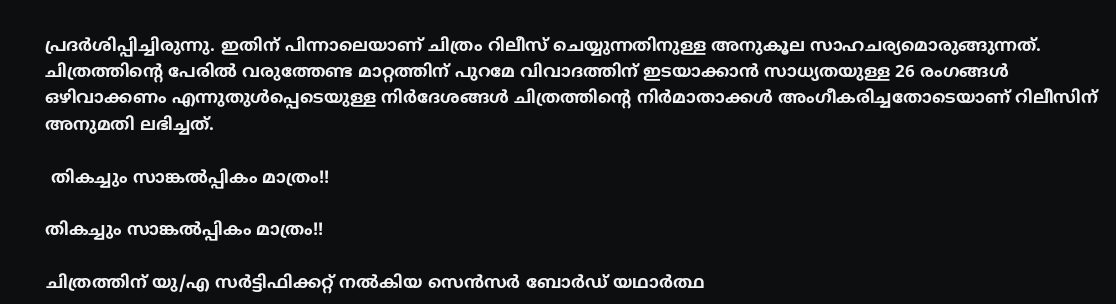പ്രദര്‍ശിപ്പിച്ചിരുന്നു. ഇതിന് പിന്നാലെയാണ് ചിത്രം റിലീസ് ചെയ്യുന്നതിനുള്ള അനുകൂല സാഹചര്യമൊരുങ്ങുന്നത്. ചിത്രത്തിന്‍റെ പേരില്‍ വരുത്തേണ്ട മാറ്റത്തിന് പുറമേ വിവാദത്തിന് ഇടയാക്കാന്‍ സാധ്യതയുള്ള 26 രംഗങ്ങള്‍ ഒഴിവാക്കണം എന്നുതുള്‍പ്പെടെയുള്ള നിര്‍ദേശങ്ങള്‍ ചിത്രത്തിന്‍റെ നിര്‍മാതാക്കള്‍ അംഗീകരിച്ചതോടെയാണ് റിലീസിന് അനുമതി ലഭിച്ചത്.

 തികച്ചും സാങ്കല്‍പ്പികം മാത്രം!!

തികച്ചും സാങ്കല്‍പ്പികം മാത്രം!!

ചിത്രത്തിന് യു/എ സര്‍ട്ടിഫിക്കറ്റ് നല്‍കിയ സെന്‍സര്‍ ബോര്‍ഡ് യഥാര്‍ത്ഥ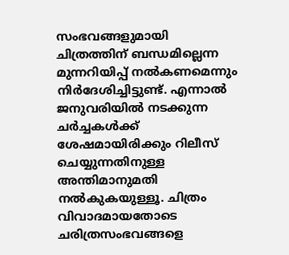സംഭവങ്ങളുമായി ചിത്രത്തിന് ബന്ധമില്ലെന്ന മുന്നറിയിപ്പ് നല്‍കണമെന്നും നിര്‍ദേശിച്ചിട്ടുണ്ട്. എന്നാല്‍ ജനുവരിയില്‍ നടക്കുന്ന ചര്‍ച്ചകള്‍ക്ക് ശേഷമായിരിക്കും റിലീസ് ചെയ്യുന്നതിനുള്ള അന്തിമാനുമതി നല്‍കുകയുള്ളൂ. ചിത്രം വിവാദമായതോടെ ചരിത്രസംഭവങ്ങളെ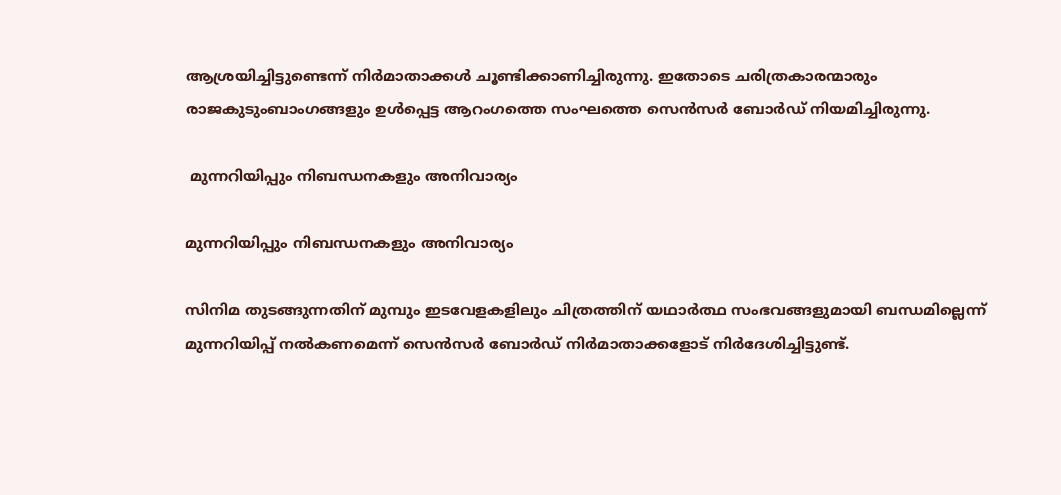ആശ്രയിച്ചിട്ടുണ്ടെന്ന് നിര്‍മാതാക്കള്‍ ചൂണ്ടിക്കാണിച്ചിരുന്നു. ഇതോടെ ചരിത്രകാരന്മാരും രാജകുടുംബാംഗങ്ങളും ഉള്‍പ്പെട്ട ആറംഗത്തെ സംഘത്തെ സെന്‍സര്‍ ബോര്‍ഡ് നിയമിച്ചിരുന്നു.

 മുന്നറിയിപ്പും നിബന്ധനകളും അനിവാര്യം

മുന്നറിയിപ്പും നിബന്ധനകളും അനിവാര്യം

സിനിമ തുടങ്ങുന്നതിന് മുമ്പും ഇടവേളകളിലും ചിത്രത്തിന് യഥാര്‍ത്ഥ സംഭവങ്ങളുമായി ബന്ധമില്ലെന്ന് മുന്നറിയിപ്പ് നല്‍കണമെന്ന് സെന്‍സര്‍ ബോര്‍ഡ് നിര്‍മാതാക്കളോട് നിര്‍ദേശിച്ചിട്ടുണ്ട്.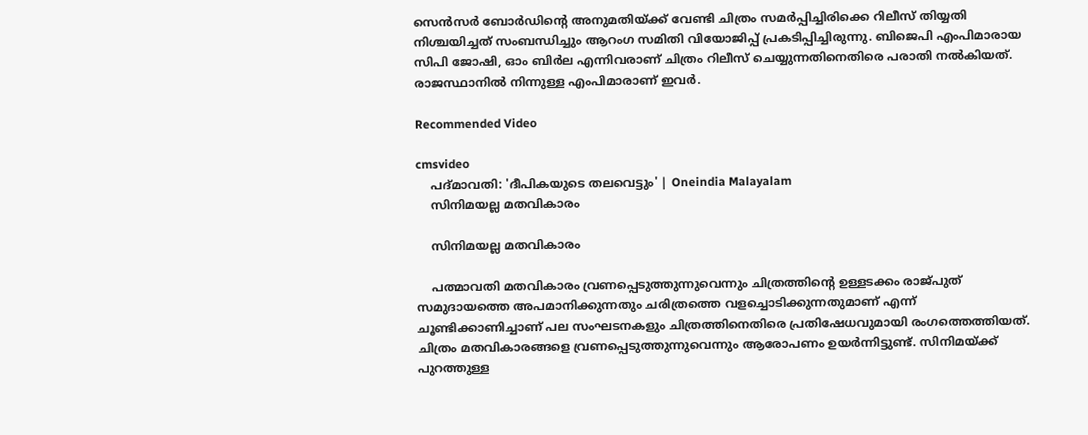സെന്‍സര്‍ ബോര്‍ഡിന്‍റെ അനുമതിയ്ക്ക് വേണ്ടി ചിത്രം സമര്‍പ്പിച്ചിരിക്കെ റിലീസ് തിയ്യതി നിശ്ചയിച്ചത് സംബന്ധിച്ചും ആറംഗ സമിതി വിയോജിപ്പ് പ്രകടിപ്പിച്ചിരുന്നു. ബിജെപി എംപിമാരായ സിപി ജോഷി, ഓം ബിര്‍ല എന്നിവരാണ് ചിത്രം റിലീസ് ചെയ്യുന്നതിനെതിരെ പരാതി നല്‍കിയത്. രാജസ്ഥാനില്‍ നിന്നുള്ള എംപിമാരാണ് ഇവര്‍.

Recommended Video

cmsvideo
    പദ്മാവതി: 'ദീപികയുടെ തലവെട്ടും' | Oneindia Malayalam
    സിനിമയല്ല മതവികാരം

    സിനിമയല്ല മതവികാരം

    പത്മാവതി മതവികാരം വ്രണപ്പെടുത്തുന്നുവെന്നും ചിത്രത്തിന്‍റെ ഉള്ളടക്കം രാജ്പുത് സമുദായത്തെ അപമാനിക്കുന്നതും ചരിത്രത്തെ വളച്ചൊടിക്കുന്നതുമാണ് എന്ന് ചൂണ്ടിക്കാണിച്ചാണ് പല സംഘടനകളും ചിത്രത്തിനെതിരെ പ്രതിഷേധവുമായി രംഗത്തെത്തിയത്. ചിത്രം മതവികാരങ്ങളെ വ്രണപ്പെടുത്തുന്നുവെന്നും ആരോപണം ഉയര്‍ന്നിട്ടുണ്ട്. സിനിമയ്ക്ക് പുറത്തുള്ള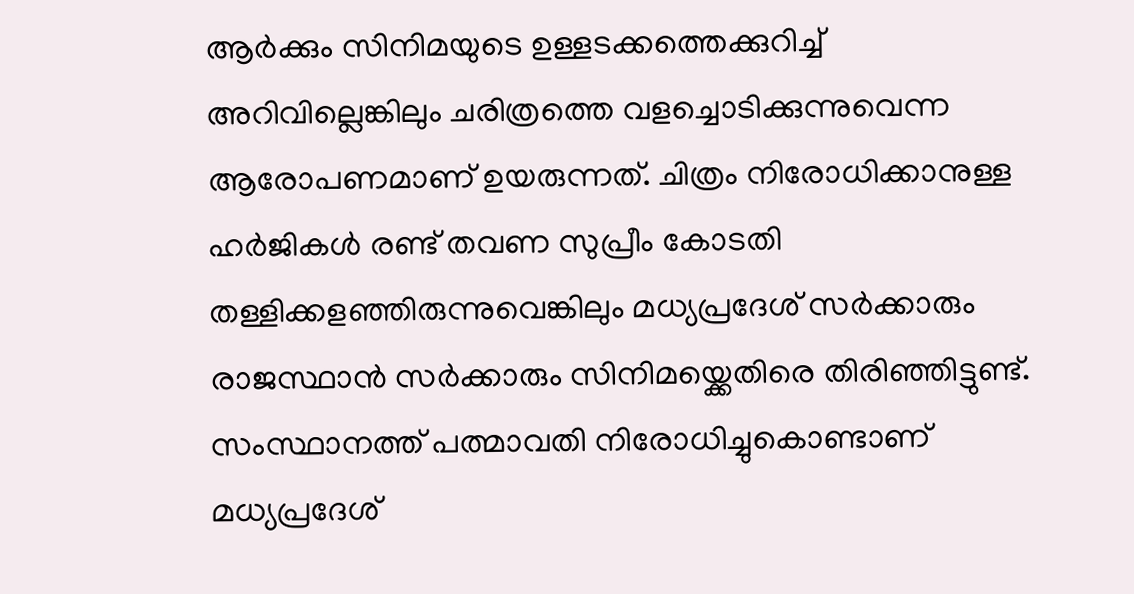ആര്‍ക്കും സിനിമയുടെ ഉള്ളടക്കത്തെക്കുറിച്ച് അറിവില്ലെങ്കിലും ചരിത്രത്തെ വളച്ചൊടിക്കുന്നുവെന്ന ആരോപണമാണ് ഉയരുന്നത്. ചിത്രം നിരോധിക്കാനുള്ള ഹര്‍ജികള്‍ രണ്ട് തവണ സുപ്രീം കോടതി തള്ളിക്കളഞ്ഞിരുന്നുവെങ്കിലും മധ്യപ്രദേശ് സര്‍ക്കാരും രാജസ്ഥാന്‍ സര്‍ക്കാരും സിനിമയ്ക്കെതിരെ തിരിഞ്ഞിട്ടുണ്ട്. സംസ്ഥാനത്ത് പത്മാവതി നിരോധിച്ചുകൊണ്ടാണ് മധ്യപ്രദേശ്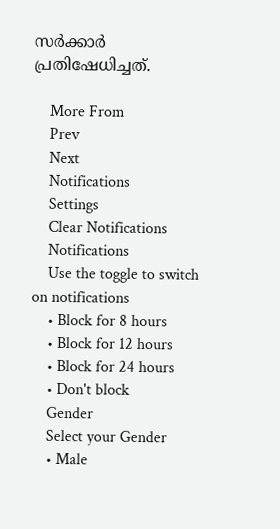സര്‍ക്കാര്‍ പ്രതിഷേധിച്ചത്.

    More From
    Prev
    Next
    Notifications
    Settings
    Clear Notifications
    Notifications
    Use the toggle to switch on notifications
    • Block for 8 hours
    • Block for 12 hours
    • Block for 24 hours
    • Don't block
    Gender
    Select your Gender
    • Male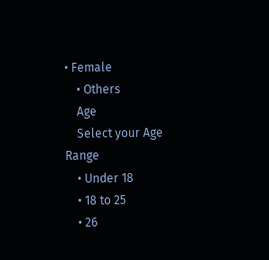• Female
    • Others
    Age
    Select your Age Range
    • Under 18
    • 18 to 25
    • 26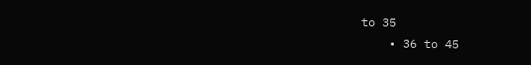to 35
    • 36 to 45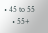• 45 to 55
    • 55+